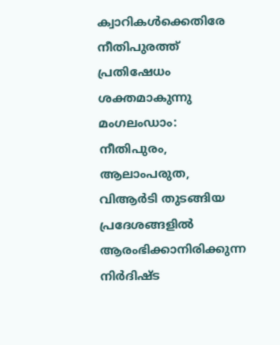ക്വാറികൾക്കെതിരേ നീതിപുരത്ത് പ്രതിഷേധം ശക്തമാകുന്നു
മംഗലംഡാം: നീതിപുരം, ആലാംപരുത, വിആർടി തുടങ്ങിയ പ്രദേശങ്ങളിൽ ആരംഭിക്കാനിരിക്കുന്ന നിർദിഷ്ട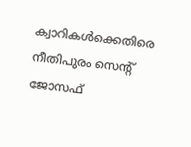ക്വാറികൾക്കെതിരെ നീതിപുരം സെന്റ് ജോസഫ്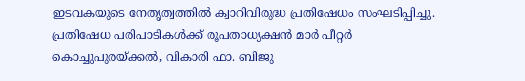ഇടവകയുടെ നേതൃത്വത്തിൽ ക്വാറിവിരുദ്ധ പ്രതിഷേധം സംഘടിപ്പിച്ചു.
പ്രതിഷേധ പരിപാടികൾക്ക് രൂപതാധ്യക്ഷൻ മാർ പീറ്റർ കൊച്ചുപുരയ്ക്കൽ, വികാരി ഫാ. ബിജു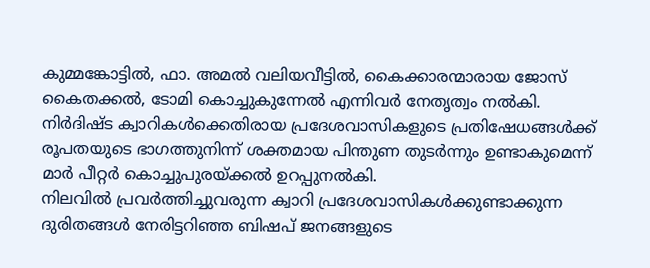കുമ്മങ്കോട്ടിൽ, ഫാ. അമൽ വലിയവീട്ടിൽ, കൈക്കാരന്മാരായ ജോസ് കൈതക്കൽ, ടോമി കൊച്ചുകുന്നേൽ എന്നിവർ നേതൃത്വം നൽകി.
നിർദിഷ്ട ക്വാറികൾക്കെതിരായ പ്രദേശവാസികളുടെ പ്രതിഷേധങ്ങൾക്ക് രൂപതയുടെ ഭാഗത്തുനിന്ന് ശക്തമായ പിന്തുണ തുടർന്നും ഉണ്ടാകുമെന്ന് മാർ പീറ്റർ കൊച്ചുപുരയ്ക്കൽ ഉറപ്പുനൽകി.
നിലവിൽ പ്രവർത്തിച്ചുവരുന്ന ക്വാറി പ്രദേശവാസികൾക്കുണ്ടാക്കുന്ന ദുരിതങ്ങൾ നേരിട്ടറിഞ്ഞ ബിഷപ് ജനങ്ങളുടെ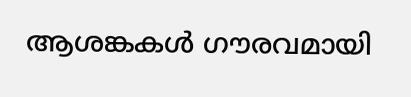ആശങ്കകൾ ഗൗരവമായി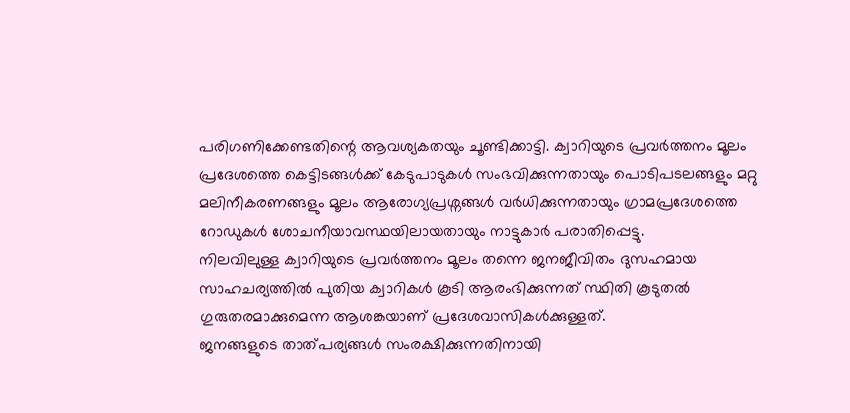പരിഗണിക്കേണ്ടതിന്റെ ആവശ്യകതയും ചൂണ്ടിക്കാട്ടി. ക്വാറിയുടെ പ്രവർത്തനം മൂലം പ്രദേശത്തെ കെട്ടിടങ്ങൾക്ക് കേടുപാടുകൾ സംഭവിക്കുന്നതായും പൊടിപടലങ്ങളും മറ്റു മലിനീകരണങ്ങളും മൂലം ആരോഗ്യപ്രശ്നങ്ങൾ വർധിക്കുന്നതായും ഗ്രാമപ്രദേശത്തെ റോഡുകൾ ശോചനീയാവസ്ഥയിലായതായും നാട്ടുകാർ പരാതിപ്പെട്ടു.
നിലവിലുള്ള ക്വാറിയുടെ പ്രവർത്തനം മൂലം തന്നെ ജനജീവിതം ദുസഹമായ സാഹചര്യത്തിൽ പുതിയ ക്വാറികൾ കൂടി ആരംഭിക്കുന്നത് സ്ഥിതി കൂടുതൽ ഗുരുതരമാക്കുമെന്ന ആശങ്കയാണ് പ്രദേശവാസികൾക്കുള്ളത്.
ജനങ്ങളുടെ താത്പര്യങ്ങൾ സംരക്ഷിക്കുന്നതിനായി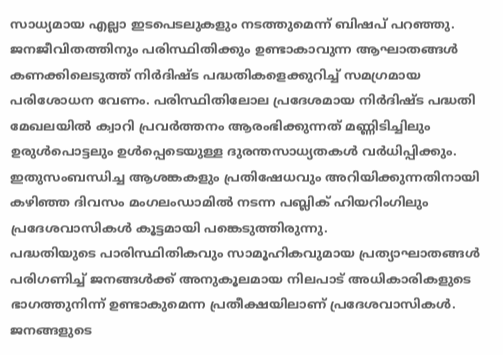സാധ്യമായ എല്ലാ ഇടപെടലുകളും നടത്തുമെന്ന് ബിഷപ് പറഞ്ഞു. ജനജീവിതത്തിനും പരിസ്ഥിതിക്കും ഉണ്ടാകാവുന്ന ആഘാതങ്ങൾ കണക്കിലെടുത്ത് നിർദിഷ്ട പദ്ധതികളെക്കുറിച്ച് സമഗ്രമായ പരിശോധന വേണം. പരിസ്ഥിതിലോല പ്രദേശമായ നിർദിഷ്ട പദ്ധതി മേഖലയിൽ ക്വാറി പ്രവർത്തനം ആരംഭിക്കുന്നത് മണ്ണിടിച്ചിലും ഉരുൾപൊട്ടലും ഉൾപ്പെടെയുള്ള ദുരന്തസാധ്യതകൾ വർധിപ്പിക്കും.
ഇതുസംബന്ധിച്ച ആശങ്കകളും പ്രതിഷേധവും അറിയിക്കുന്നതിനായി കഴിഞ്ഞ ദിവസം മംഗലംഡാമിൽ നടന്ന പബ്ലിക് ഹിയറിംഗിലും പ്രദേശവാസികൾ കൂട്ടമായി പങ്കെടുത്തിരുന്നു.
പദ്ധതിയുടെ പാരിസ്ഥിതികവും സാമൂഹികവുമായ പ്രത്യാഘാതങ്ങൾ പരിഗണിച്ച് ജനങ്ങൾക്ക് അനുകൂലമായ നിലപാട് അധികാരികളുടെ ഭാഗത്തുനിന്ന് ഉണ്ടാകുമെന്ന പ്രതീക്ഷയിലാണ് പ്രദേശവാസികൾ. ജനങ്ങളുടെ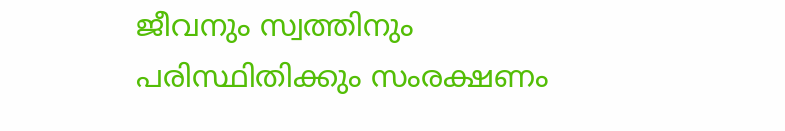ജീവനും സ്വത്തിനും പരിസ്ഥിതിക്കും സംരക്ഷണം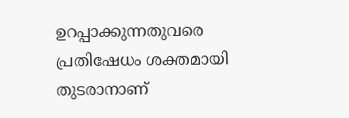ഉറപ്പാക്കുന്നതുവരെ പ്രതിഷേധം ശക്തമായി തുടരാനാണ്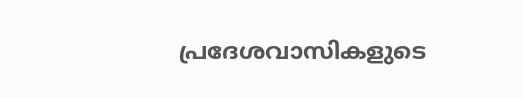പ്രദേശവാസികളുടെ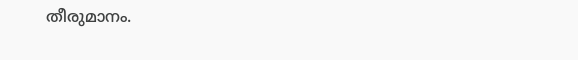തീരുമാനം.